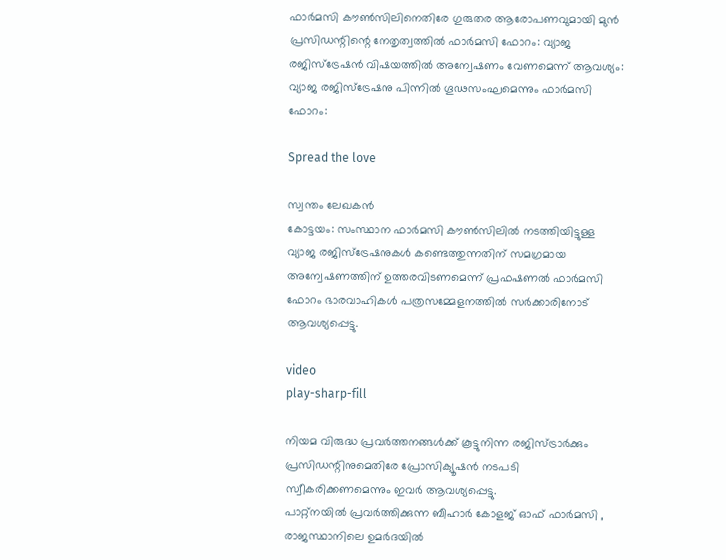ഫാർമസി കൗൺസിലിനെതിരേ ഗുരുതര ആരോപണവുമായി മുൻ പ്രസിഡന്റിന്റെ നേതൃത്വത്തിൽ ഫാർമസി ഫോറം: വ്യാജ രജിസ്ട്രേഷൻ വിഷയത്തിൽ അന്വേഷണം വേണമെന്ന് ആവശ്യം: വ്യാജ രജിസ്ട്രേഷനു പിന്നിൽ ഗൂഢസംഘമെന്നും ഫാർമസി ഫോറം:

Spread the love

സ്വന്തം ലേഖകൻ
കോട്ടയം: സംസ്ഥാന ഫാർമസി കൗൺസിലിൽ നടത്തിയിട്ടുള്ള വ്യാജ രജിസ്ട്രേഷനുകൾ കണ്ടെത്തുന്നതിന് സമഗ്രമായ അന്വേഷണത്തിന് ഉത്തരവിടണമെന്ന് പ്രഫഷണൽ ഫാർമസി ഫോറം ഭാരവാഹികൾ പത്രസമ്മേളനത്തിൽ സർക്കാരിനോട് ആവശ്യപ്പെട്ടു.

video
play-sharp-fill

നിയമ വിരുദ്ധ പ്രവർത്തനങ്ങൾക്ക് കൂട്ടുനിന്ന രജിസ്ട്രാർക്കും പ്രസിഡന്റിനുമെതിരേ പ്രോസിക്യൂഷൻ നടപടി സ്വീകരിക്കണമെന്നും ഇവർ ആവശ്യപ്പെട്ടു.
പാറ്റ്നയിൽ പ്രവർത്തിക്കുന്ന ബീഹാർ കോളജ് ഓഫ് ഫാർമസി , രാജസ്ഥാനിലെ ഉമർദയിൽ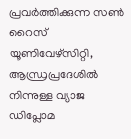പ്രവർത്തിക്കുന്ന സൺ റൈസ് യൂണിവേഴ്സിറ്റി, ആന്ധ്രപ്രദേശിൽ നിന്നുള്ള വ്യാജ ഡിപ്ലോമ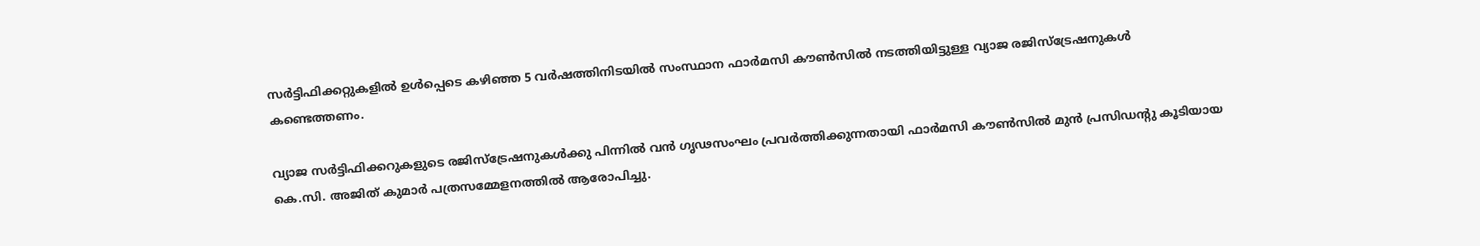സർട്ടിഫിക്കറ്റുകളിൽ ഉൾപ്പെടെ കഴിഞ്ഞ 5 വർഷത്തിനിടയിൽ സംസ്ഥാന ഫാർമസി കൗൺസിൽ നടത്തിയിട്ടുള്ള വ്യാജ രജിസ്ട്രേഷനുകൾ കണ്ടെത്തണം.

വ്യാജ സർട്ടിഫിക്കറുകളുടെ രജിസ്ട്രേഷനുകൾക്കു പിന്നിൽ വൻ ഗൃഢസംഘം പ്രവർത്തിക്കുന്നതായി ഫാർമസി കൗൺസിൽ മുൻ പ്രസിഡന്റു കൂടിയായ കെ.സി. അജിത് കുമാർ പത്രസമ്മേളനത്തിൽ ആരോപിച്ചു.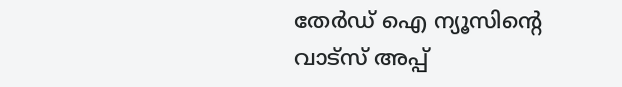തേർഡ് ഐ ന്യൂസിന്റെ വാട്സ് അപ്പ്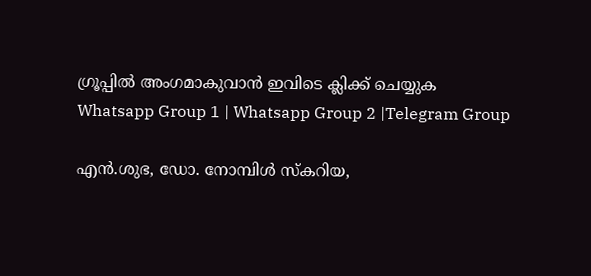ഗ്രൂപ്പിൽ അംഗമാകുവാൻ ഇവിടെ ക്ലിക്ക് ചെയ്യുക
Whatsapp Group 1 | Whatsapp Group 2 |Telegram Group

എൻ.ശുഭ, ഡോ. നോമ്പിൾ സ്കറിയ,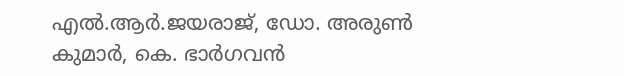എൽ.ആർ.ജയരാജ്, ഡോ. അരുൺ കുമാർ, കെ. ഭാർഗവൻ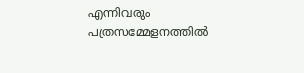എന്നിവരും പത്രസമ്മേളനത്തിൽ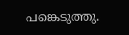പങ്കെടുത്തു.